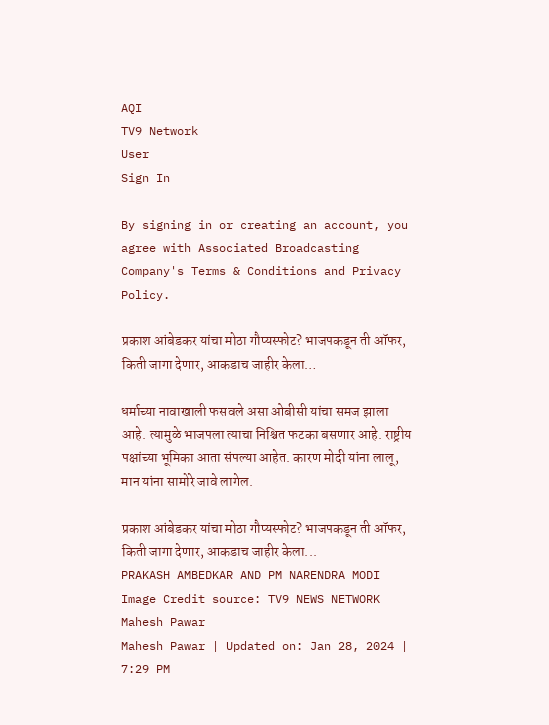AQI
TV9 Network
User
Sign In

By signing in or creating an account, you agree with Associated Broadcasting Company's Terms & Conditions and Privacy Policy.

प्रकाश आंबेडकर यांचा मोठा गौप्यस्फोट? भाजपकडून ती ऑफर, किती जागा देणार, आकडाच जाहीर केला…

धर्माच्या नावाखाली फसवले असा ओबीसी यांचा समज झाला आहे. त्यामुळे भाजपला त्याचा निश्चित फटका बसणार आहे. राष्ट्रीय पक्षांच्या भूमिका आता संपल्या आहेत. कारण मोदी यांना लालू, मान यांना सामोरे जावे लागेल.

प्रकाश आंबेडकर यांचा मोठा गौप्यस्फोट? भाजपकडून ती ऑफर, किती जागा देणार, आकडाच जाहीर केला...
PRAKASH AMBEDKAR AND PM NARENDRA MODI Image Credit source: TV9 NEWS NETWORK
Mahesh Pawar
Mahesh Pawar | Updated on: Jan 28, 2024 | 7:29 PM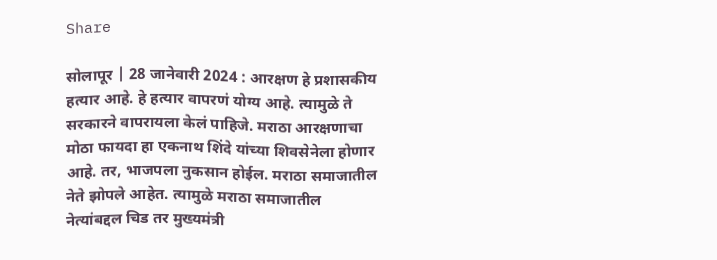Share

सोलापूर | 28 जानेवारी 2024 : आरक्षण हे प्रशासकीय हत्यार आहे. हे हत्यार वापरणं योग्य आहे. त्यामुळे ते सरकारने वापरायला केलं पाहिजे. मराठा आरक्षणाचा मोठा फायदा हा एकनाथ शिंदे यांच्या शिवसेनेला होणार आहे. तर, भाजपला नुकसान होईल. मराठा समाजातील नेते झोपले आहेत. त्यामुळे मराठा समाजातील नेत्यांबद्दल चिड तर मुख्यमंत्री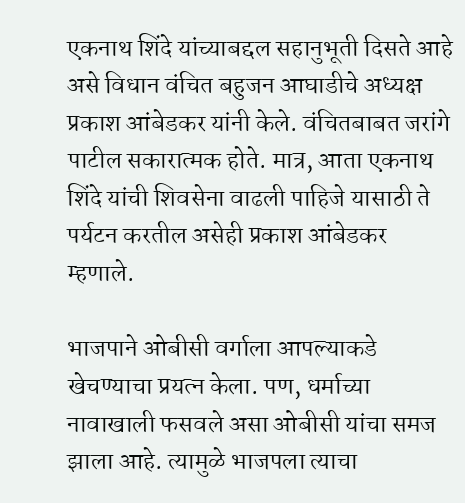एकनाथ शिंदे यांच्याबद्दल सहानुभूती दिसते आहे असे विधान वंचित बहुजन आघाडीचे अध्यक्ष प्रकाश आंबेडकर यांनी केले. वंचितबाबत जरांगे पाटील सकारात्मक होते. मात्र, आता एकनाथ शिंदे यांची शिवसेना वाढली पाहिजे यासाठी ते पर्यटन करतील असेही प्रकाश आंबेडकर म्हणाले.

भाजपाने ओबीसी वर्गाला आपल्याकडे खेचण्याचा प्रयत्न केला. पण, धर्माच्या नावाखाली फसवले असा ओबीसी यांचा समज झाला आहे. त्यामुळे भाजपला त्याचा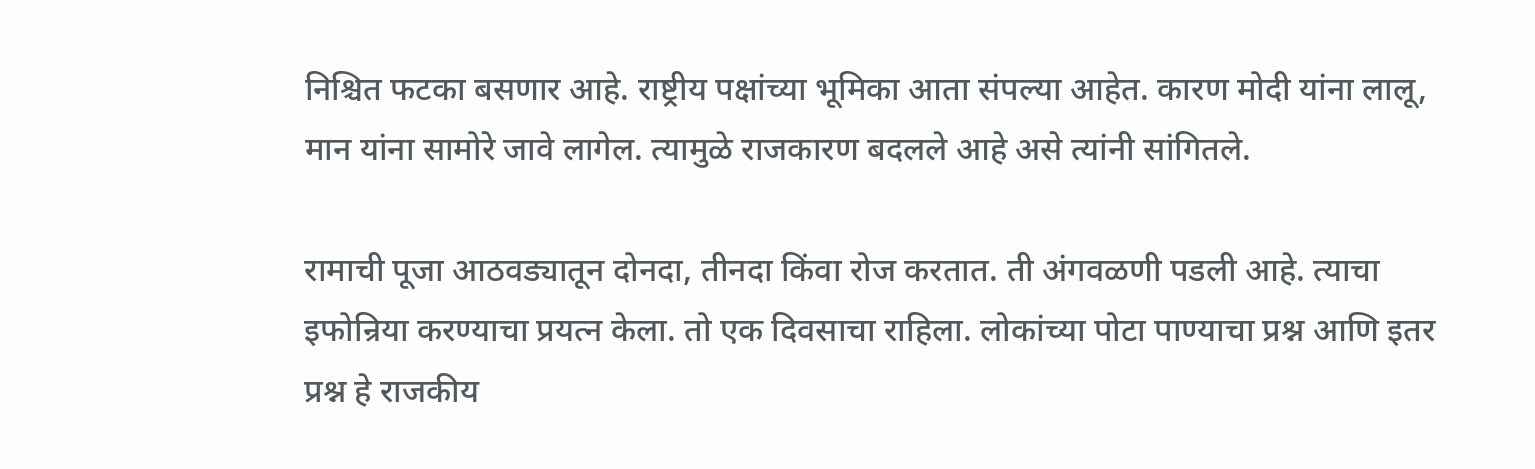निश्चित फटका बसणार आहे. राष्ट्रीय पक्षांच्या भूमिका आता संपल्या आहेत. कारण मोदी यांना लालू, मान यांना सामोरे जावे लागेल. त्यामुळे राजकारण बदलले आहे असे त्यांनी सांगितले.

रामाची पूजा आठवड्यातून दोनदा, तीनदा किंवा रोज करतात. ती अंगवळणी पडली आहे. त्याचा इफोन्रिया करण्याचा प्रयत्न केला. तो एक दिवसाचा राहिला. लोकांच्या पोटा पाण्याचा प्रश्न आणि इतर प्रश्न हे राजकीय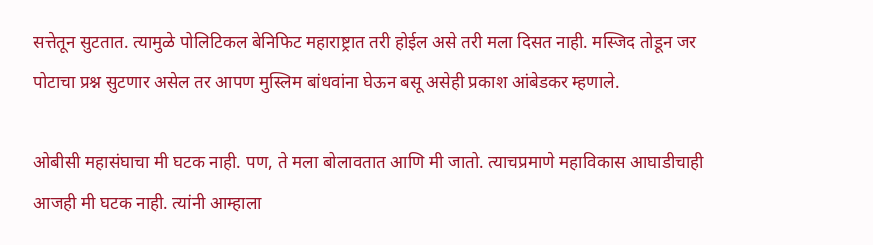सत्तेतून सुटतात. त्यामुळे पोलिटिकल बेनिफिट महाराष्ट्रात तरी होईल असे तरी मला दिसत नाही. मस्जिद तोडून जर पोटाचा प्रश्न सुटणार असेल तर आपण मुस्लिम बांधवांना घेऊन बसू असेही प्रकाश आंबेडकर म्हणाले.

ओबीसी महासंघाचा मी घटक नाही. पण, ते मला बोलावतात आणि मी जातो. त्याचप्रमाणे महाविकास आघाडीचाही आजही मी घटक नाही. त्यांनी आम्हाला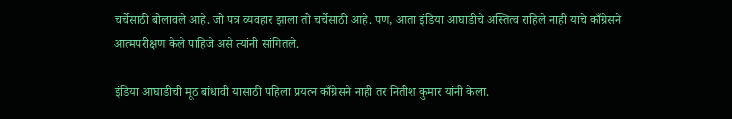चर्चेसाठी बोलावले आहे. जो पत्र व्यवहार झाला तो चर्चेसाठी आहे. पण, आता इंडिया आघाडीचे अस्तित्व राहिले नाही याचे काँग्रेसने आत्मपरीक्षण केले पाहिजे असे त्यांनी सांगितले.

इंडिया आघाडीची मूठ बांधावी यासाठी पहिला प्रयत्न काँग्रेसने नाही तर नितीश कुमार यांनी केला.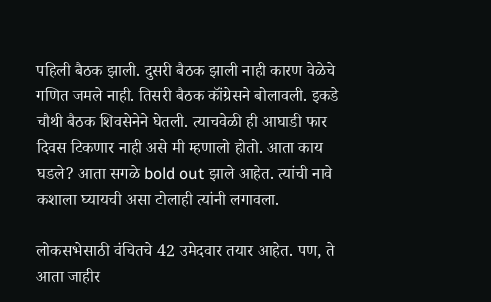पहिली बैठक झाली. दुसरी बैठक झाली नाही कारण वेळेचे गणित जमले नाही. तिसरी बैठक कॉंग्रेसने बोलावली. इकडे चौथी बैठक शिवसेनेने घेतली. त्याचवेळी ही आघाडी फार दिवस टिकणार नाही असे मी म्हणालो होतो. आता काय घडले? आता सगळे bold out झाले आहेत. त्यांची नावे कशाला घ्यायची असा टोलाही त्यांनी लगावला.

लोकसभेसाठी वंचितचे 42 उमेदवार तयार आहेत. पण, ते आता जाहीर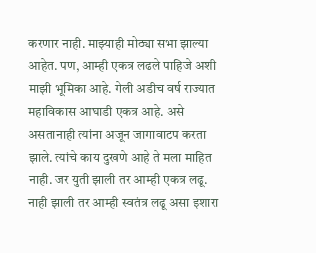करणार नाही. माझ्याही मोठ्या सभा झाल्या आहेत. पण, आम्ही एकत्र लढले पाहिजे अशी माझी भूमिका आहे. गेली अडीच वर्ष राज्यात महाविकास आघाडी एकत्र आहे. असे असतानाही त्यांना अजून जागावाटप करता झाले. त्यांचे काय दुखणे आहे ते मला माहित नाही. जर युती झाली तर आम्ही एकत्र लढू. नाही झाली तर आम्ही स्वतंत्र लढू असा इशारा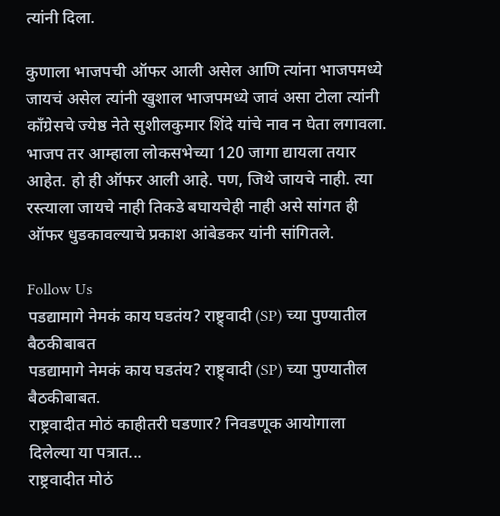त्यांनी दिला.

कुणाला भाजपची ऑफर आली असेल आणि त्यांना भाजपमध्ये जायचं असेल त्यांनी खुशाल भाजपमध्ये जावं असा टोला त्यांनी कॉंग्रेसचे ज्येष्ठ नेते सुशीलकुमार शिंदे यांचे नाव न घेता लगावला. भाजप तर आम्हाला लोकसभेच्या 120 जागा द्यायला तयार आहेत. हो ही ऑफर आली आहे. पण, जिथे जायचे नाही. त्या रस्त्याला जायचे नाही तिकडे बघायचेही नाही असे सांगत ही ऑफर धुडकावल्याचे प्रकाश आंबेडकर यांनी सांगितले.

Follow Us
पडद्यामागे नेमकं काय घडतंय? राष्ट्र्वादी (SP) च्या पुण्यातील बैठकीबाबत
पडद्यामागे नेमकं काय घडतंय? राष्ट्र्वादी (SP) च्या पुण्यातील बैठकीबाबत.
राष्ट्रवादीत मोठं काहीतरी घडणार? निवडणूक आयोगाला दिलेल्या या पत्रात...
राष्ट्रवादीत मोठं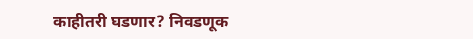काहीतरी घडणार? निवडणूक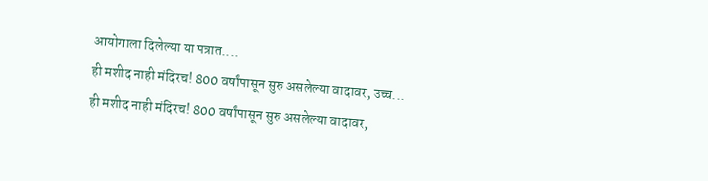आयोगाला दिलेल्या या पत्रात....
ही मशीद नाही मंदिरच! 800 वर्षांपासून सुरु असलेल्या वादावर, उच्च...
ही मशीद नाही मंदिरच! 800 वर्षांपासून सुरु असलेल्या वादावर,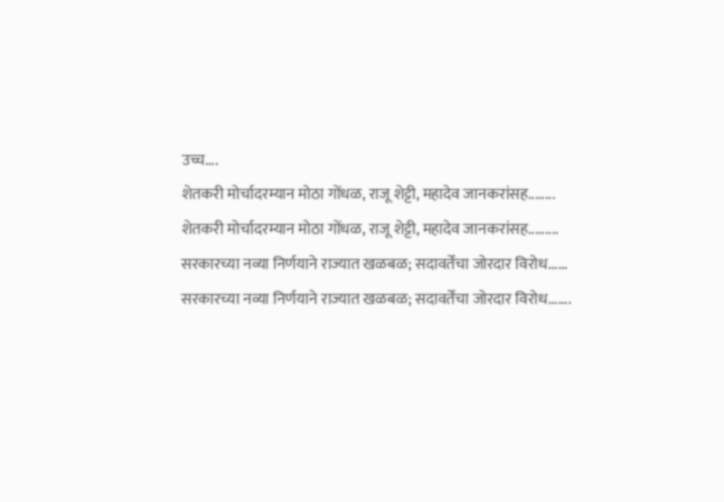उच्च....
शेतकरी मोर्चादरम्यान मोठा गोंधळ, राजू शेट्टी, महादेव जानकरांसह........
शेतकरी मोर्चादरम्यान मोठा गोंधळ, राजू शेट्टी, महादेव जानकरांसह.........
सरकारच्या नव्या निर्णयाने राज्यात खळबळ; सदावर्तेंचा जोरदार विरोध......
सरकारच्या नव्या निर्णयाने राज्यात खळबळ; सदावर्तेंचा जोरदार विरोध.......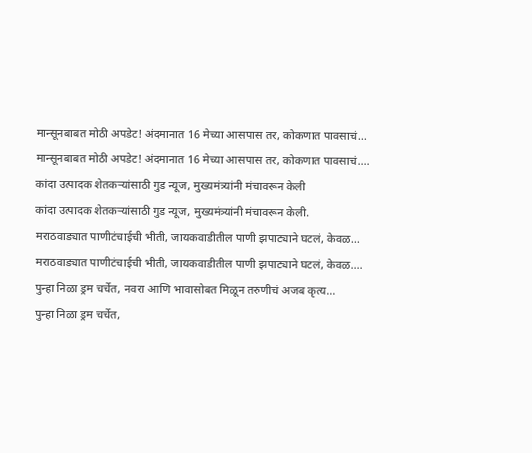मान्सूनबाबत मोठी अपडेट! अंदमानात 16 मेच्या आसपास तर, कोकणात पावसाचं...
मान्सूनबाबत मोठी अपडेट! अंदमानात 16 मेच्या आसपास तर, कोकणात पावसाचं....
कांदा उत्पादक शेतकऱ्यांसाठी गुड न्यूज, मुख्यमंत्र्यांनी मंचावरून केली
कांदा उत्पादक शेतकऱ्यांसाठी गुड न्यूज, मुख्यमंत्र्यांनी मंचावरून केली.
मराठवाड्यात पाणीटंचाईची भीती, जायकवाडीतील पाणी झपाट्याने घटलं, केवळ...
मराठवाड्यात पाणीटंचाईची भीती, जायकवाडीतील पाणी झपाट्याने घटलं, केवळ....
पुन्हा निळा ड्रम चर्चेत, नवरा आणि भावासोबत मिळून तरुणीचं अजब कृत्य...
पुन्हा निळा ड्रम चर्चेत,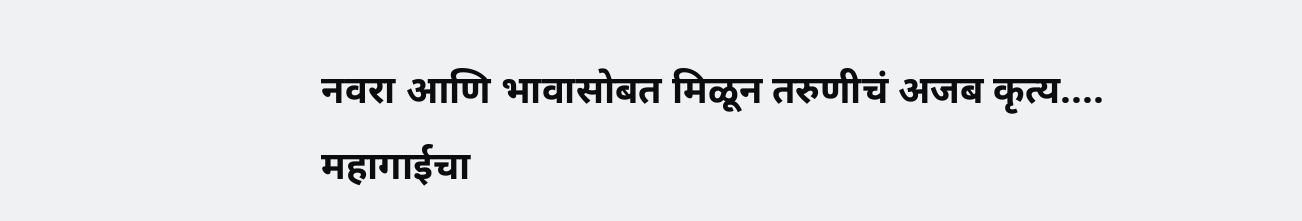नवरा आणि भावासोबत मिळून तरुणीचं अजब कृत्य....
महागाईचा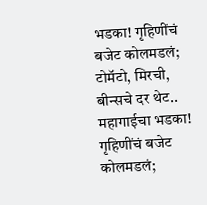भडका! गृहिणींचं बजेट कोलमडलं; टोमॅटो, मिरची, बीन्सचे दर थेट..
महागाईचा भडका! गृहिणींचं बजेट कोलमडलं;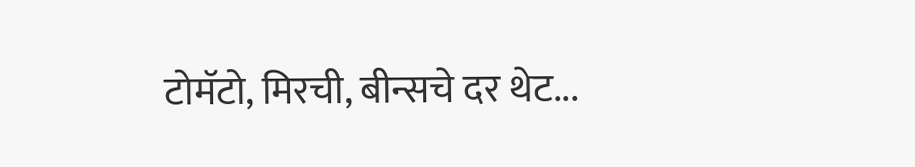टोमॅटो, मिरची, बीन्सचे दर थेट...